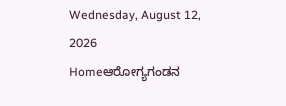Wednesday, August 12, 2026
Homeಆರೋಗ್ಯಗಂಡನ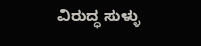ವಿರುದ್ಧ ಸುಳ್ಳು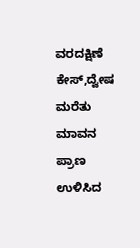ವರದಕ್ಷಿಣೆ ಕೇಸ್,ದ್ವೇಷ ಮರೆತು ಮಾವನ ಪ್ರಾಣ ಉಳಿಸಿದ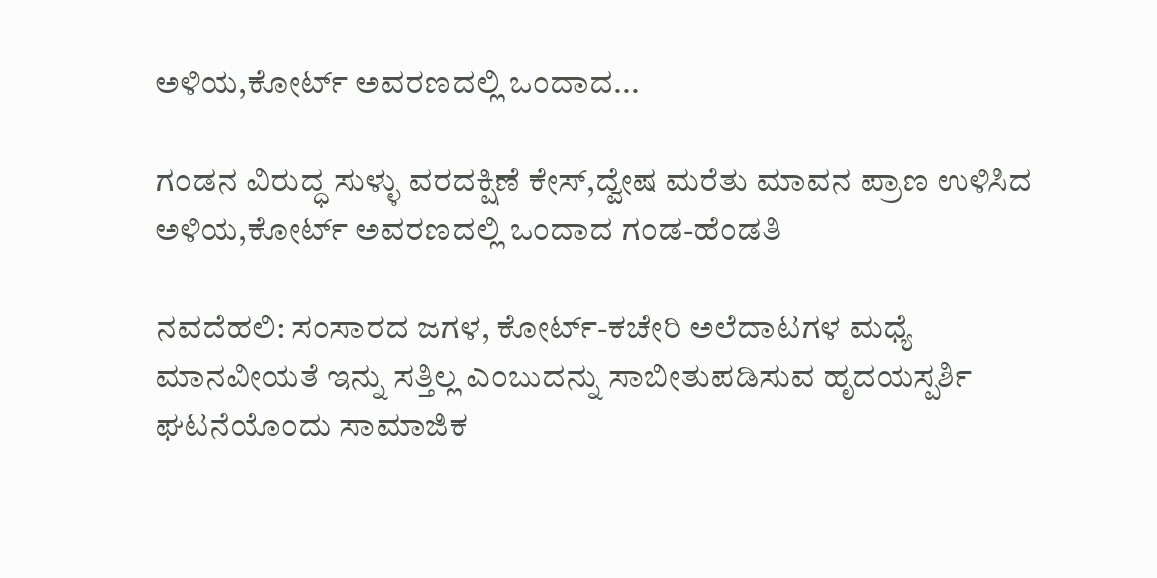ಅಳಿಯ,ಕೋರ್ಟ್ ಅವರಣದಲ್ಲಿ ಒಂದಾದ...

ಗಂಡನ ವಿರುದ್ಧ ಸುಳ್ಳು ವರದಕ್ಷಿಣೆ ಕೇಸ್,ದ್ವೇಷ ಮರೆತು ಮಾವನ ಪ್ರಾಣ ಉಳಿಸಿದ ಅಳಿಯ,ಕೋರ್ಟ್ ಅವರಣದಲ್ಲಿ ಒಂದಾದ ಗಂಡ-ಹೆಂಡತಿ

ನವದೆಹಲಿ: ಸಂಸಾರದ ಜಗಳ, ಕೋರ್ಟ್-ಕಚೇರಿ ಅಲೆದಾಟಗಳ ಮಧ್ಯೆ ಮಾನವೀಯತೆ ಇನ್ನು ಸತ್ತಿಲ್ಲ ಎಂಬುದನ್ನು ಸಾಬೀತುಪಡಿಸುವ ಹೃದಯಸ್ಪರ್ಶಿ ಘಟನೆಯೊಂದು ಸಾಮಾಜಿಕ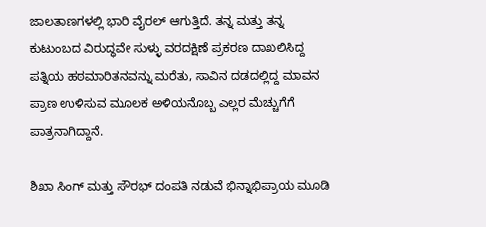ಜಾಲತಾಣಗಳಲ್ಲಿ ಭಾರಿ ವೈರಲ್ ಆಗುತ್ತಿದೆ. ತನ್ನ ಮತ್ತು ತನ್ನ ಕುಟುಂಬದ ವಿರುದ್ಧವೇ ಸುಳ್ಳು ವರದಕ್ಷಿಣೆ ಪ್ರಕರಣ ದಾಖಲಿಸಿದ್ದ ಪತ್ನಿಯ ಹಠಮಾರಿತನವನ್ನು ಮರೆತು, ಸಾವಿನ ದಡದಲ್ಲಿದ್ದ ಮಾವನ ಪ್ರಾಣ ಉಳಿಸುವ ಮೂಲಕ ಅಳಿಯನೊಬ್ಬ ಎಲ್ಲರ ಮೆಚ್ಚುಗೆಗೆ ಪಾತ್ರನಾಗಿದ್ದಾನೆ.

ಶಿಖಾ ಸಿಂಗ್‌ ಮತ್ತು ಸೌರಭ್ ದಂಪತಿ ನಡುವೆ ಭಿನ್ನಾಭಿಪ್ರಾಯ ಮೂಡಿ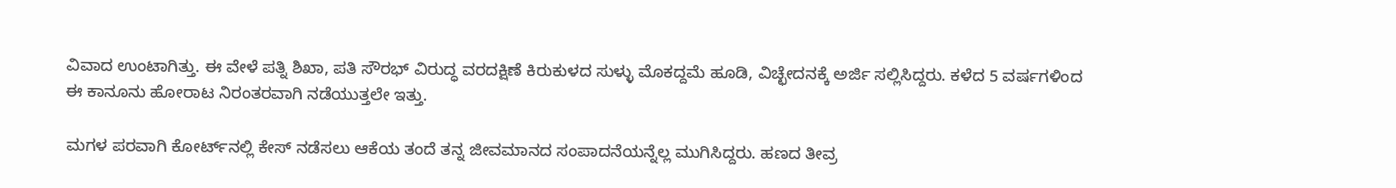ವಿವಾದ ಉಂಟಾಗಿತ್ತು. ಈ ವೇಳೆ ಪತ್ನಿ ಶಿಖಾ, ಪತಿ ಸೌರಭ್ ವಿರುದ್ಧ ವರದಕ್ಷಿಣೆ ಕಿರುಕುಳದ ಸುಳ್ಳು ಮೊಕದ್ದಮೆ ಹೂಡಿ, ವಿಚ್ಛೇದನಕ್ಕೆ ಅರ್ಜಿ ಸಲ್ಲಿಸಿದ್ದರು. ಕಳೆದ 5 ವರ್ಷಗಳಿಂದ ಈ ಕಾನೂನು ಹೋರಾಟ ನಿರಂತರವಾಗಿ ನಡೆಯುತ್ತಲೇ ಇತ್ತು.

ಮಗಳ ಪರವಾಗಿ ಕೋರ್ಟ್‌ನಲ್ಲಿ ಕೇಸ್ ನಡೆಸಲು ಆಕೆಯ ತಂದೆ ತನ್ನ ಜೀವಮಾನದ ಸಂಪಾದನೆಯನ್ನೆಲ್ಲ ಮುಗಿಸಿದ್ದರು. ಹಣದ ತೀವ್ರ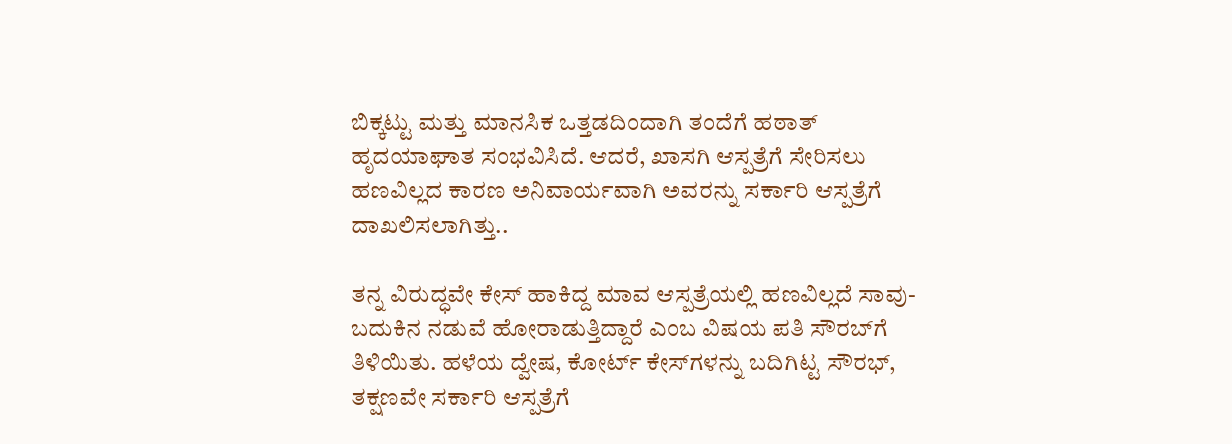ಬಿಕ್ಕಟ್ಟು ಮತ್ತು ಮಾನಸಿಕ ಒತ್ತಡದಿಂದಾಗಿ ತಂದೆಗೆ ಹಠಾತ್ ಹೃದಯಾಘಾತ ಸಂಭವಿಸಿದೆ. ಆದರೆ, ಖಾಸಗಿ ಆಸ್ಪತ್ರೆಗೆ ಸೇರಿಸಲು ಹಣವಿಲ್ಲದ ಕಾರಣ ಅನಿವಾರ್ಯವಾಗಿ ಅವರನ್ನು ಸರ್ಕಾರಿ ಆಸ್ಪತ್ರೆಗೆ ದಾಖಲಿಸಲಾಗಿತ್ತು..

ತನ್ನ ವಿರುದ್ಧವೇ ಕೇಸ್ ಹಾಕಿದ್ದ ಮಾವ ಆಸ್ಪತ್ರೆಯಲ್ಲಿ ಹಣವಿಲ್ಲದೆ ಸಾವು-ಬದುಕಿನ ನಡುವೆ ಹೋರಾಡುತ್ತಿದ್ದಾರೆ ಎಂಬ ವಿಷಯ ಪತಿ ಸೌರಬ್‌ಗೆ ತಿಳಿಯಿತು. ಹಳೆಯ ದ್ವೇಷ, ಕೋರ್ಟ್ ಕೇಸ್‌ಗಳನ್ನು ಬದಿಗಿಟ್ಟ ಸೌರಭ್, ತಕ್ಷಣವೇ ಸರ್ಕಾರಿ ಆಸ್ಪತ್ರೆಗೆ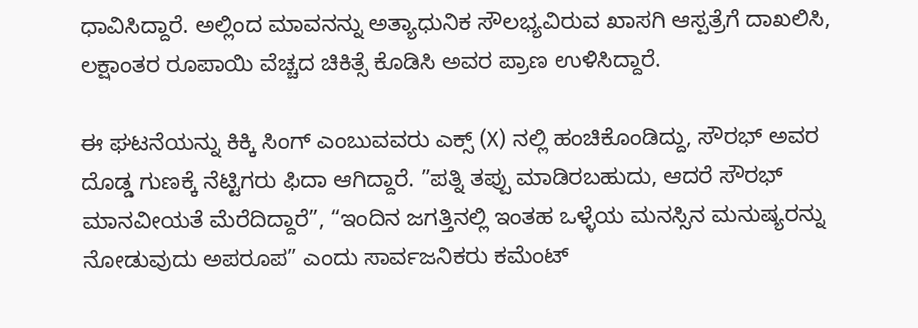ಧಾವಿಸಿದ್ದಾರೆ. ಅಲ್ಲಿಂದ ಮಾವನನ್ನು ಅತ್ಯಾಧುನಿಕ ಸೌಲಭ್ಯವಿರುವ ಖಾಸಗಿ ಆಸ್ಪತ್ರೆಗೆ ದಾಖಲಿಸಿ, ಲಕ್ಷಾಂತರ ರೂಪಾಯಿ ವೆಚ್ಚದ ಚಿಕಿತ್ಸೆ ಕೊಡಿಸಿ ಅವರ ಪ್ರಾಣ ಉಳಿಸಿದ್ದಾರೆ.

ಈ ಘಟನೆಯನ್ನು ಕಿಕ್ಕಿ ಸಿಂಗ್ ಎಂಬುವವರು ಎಕ್ಸ್ (X) ನಲ್ಲಿ ಹಂಚಿಕೊಂಡಿದ್ದು, ಸೌರಭ್ ಅವರ ದೊಡ್ಡ ಗುಣಕ್ಕೆ ನೆಟ್ಟಿಗರು ಫಿದಾ ಆಗಿದ್ದಾರೆ. ”ಪತ್ನಿ ತಪ್ಪು ಮಾಡಿರಬಹುದು, ಆದರೆ ಸೌರಭ್ ಮಾನವೀಯತೆ ಮೆರೆದಿದ್ದಾರೆ”, “ಇಂದಿನ ಜಗತ್ತಿನಲ್ಲಿ ಇಂತಹ ಒಳ್ಳೆಯ ಮನಸ್ಸಿನ ಮನುಷ್ಯರನ್ನು ನೋಡುವುದು ಅಪರೂಪ” ಎಂದು ಸಾರ್ವಜನಿಕರು ಕಮೆಂಟ್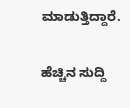ಮಾಡುತ್ತಿದ್ದಾರೆ.

ಹೆಚ್ಚಿನ ಸುದ್ದಿ